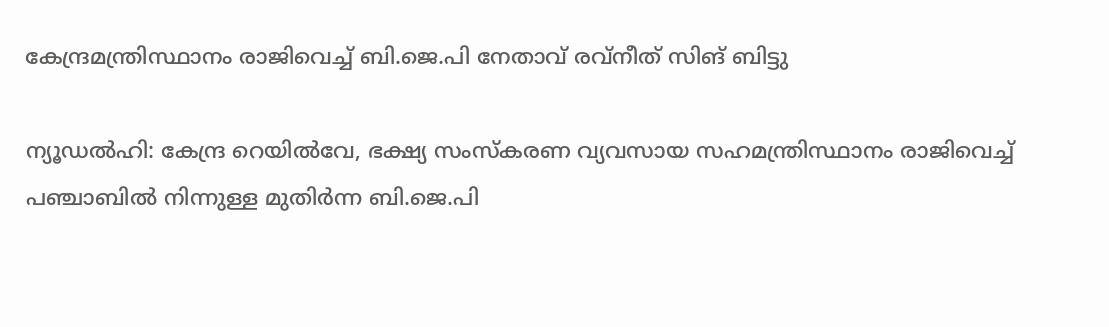കേന്ദ്രമന്ത്രിസ്ഥാനം രാജിവെച്ച് ബി.ജെ.പി നേതാവ് രവ്നീത് സിങ് ബിട്ടു

ന്യൂഡൽഹി: കേന്ദ്ര റെയിൽവേ, ഭക്ഷ്യ സംസ്കരണ വ്യവസായ സഹമന്ത്രിസ്ഥാനം രാജിവെച്ച് പഞ്ചാബിൽ നിന്നുള്ള മുതിർന്ന ബി.ജെ.പി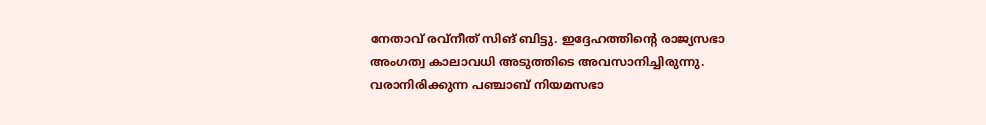നേതാവ് രവ്നീത് സിങ് ബിട്ടു. ഇദ്ദേഹത്തിന്റെ രാജ്യസഭാ അംഗത്വ കാലാവധി അടുത്തിടെ അവസാനിച്ചിരുന്നു. വരാനിരിക്കുന്ന പഞ്ചാബ് നിയമസഭാ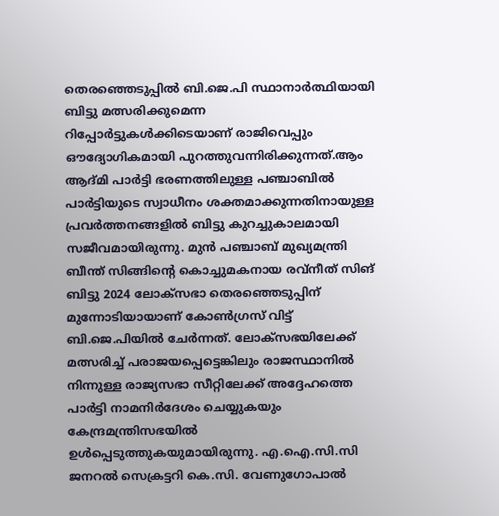തെരഞ്ഞെടുപ്പിൽ ബി.ജെ.പി സ്ഥാനാർത്ഥിയായി ബിട്ടു മത്സരിക്കുമെന്ന റിപ്പോർട്ടുകൾക്കിടെയാണ് രാജിവെപ്പും ഔദ്യോഗികമായി പുറത്തുവന്നിരിക്കുന്നത്.ആം ആദ്മി പാർട്ടി ഭരണത്തിലുള്ള പഞ്ചാബിൽ പാർട്ടിയുടെ സ്വാധീനം ശക്തമാക്കുന്നതിനായുള്ള പ്രവർത്തനങ്ങളിൽ ബിട്ടു കുറച്ചുകാലമായി സജീവമായിരുന്നു. മുൻ പഞ്ചാബ് മുഖ്യമന്ത്രി ബീന്ത് സിങ്ങിന്റെ കൊച്ചുമകനായ രവ്നീത് സിങ് ബിട്ടു 2024 ലോക്സഭാ തെരഞ്ഞെടുപ്പിന് മുന്നോടിയായാണ് കോൺഗ്രസ് വിട്ട് ബി.ജെ.പിയിൽ ചേർന്നത്. ലോക്സഭയിലേക്ക് മത്സരിച്ച് പരാജയപ്പെട്ടെങ്കിലും രാജസ്ഥാനിൽ നിന്നുള്ള രാജ്യസഭാ സീറ്റിലേക്ക് അദ്ദേഹത്തെ പാർട്ടി നാമനിർദേശം ചെയ്യുകയും കേന്ദ്രമന്ത്രിസഭയിൽ ഉൾപ്പെടുത്തുകയുമായിരുന്നു. എ.ഐ.സി.സി ജനറൽ സെക്രട്ടറി കെ.സി. വേണുഗോപാൽ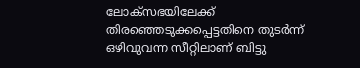ലോക്സഭയിലേക്ക് തിരഞ്ഞെടുക്കപ്പെട്ടതിനെ തുടർന്ന് ഒഴിവുവന്ന സീറ്റിലാണ് ബിട്ടു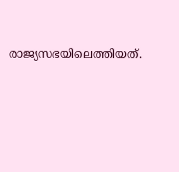രാജ്യസഭയിലെത്തിയത്.